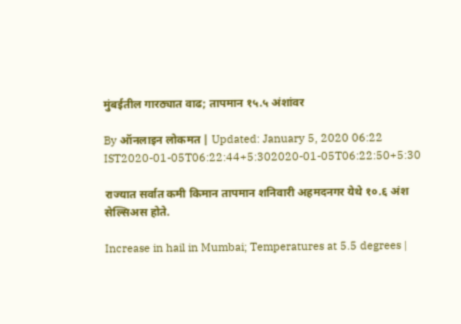मुंबईतील गारठ्यात वाढ; तापमान १५.५ अंशांवर

By ऑनलाइन लोकमत | Updated: January 5, 2020 06:22 IST2020-01-05T06:22:44+5:302020-01-05T06:22:50+5:30

राज्यात सर्वात कमी किमान तापमान शनिवारी अहमदनगर येथे १०.६ अंश सेल्सिअस होते.

Increase in hail in Mumbai; Temperatures at 5.5 degrees |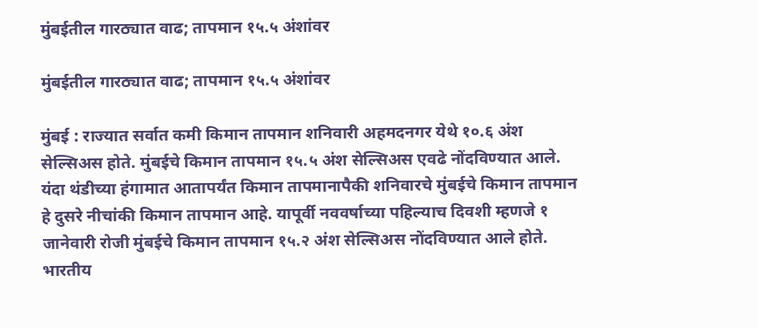मुंबईतील गारठ्यात वाढ; तापमान १५.५ अंशांवर

मुंबईतील गारठ्यात वाढ; तापमान १५.५ अंशांवर

मुंबई : राज्यात सर्वात कमी किमान तापमान शनिवारी अहमदनगर येथे १०.६ अंश सेल्सिअस होते. मुंबईचे किमान तापमान १५.५ अंश सेल्सिअस एवढे नोंदविण्यात आले. यंदा थंडीच्या हंगामात आतापर्यंत किमान तापमानापैकी शनिवारचे मुंबईचे किमान तापमान हे दुसरे नीचांकी किमान तापमान आहे. यापूर्वी नववर्षाच्या पहिल्याच दिवशी म्हणजे १ जानेवारी रोजी मुंबईचे किमान तापमान १५.२ अंश सेल्सिअस नोंदविण्यात आले होते.
भारतीय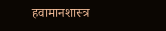हवामानशास्त्र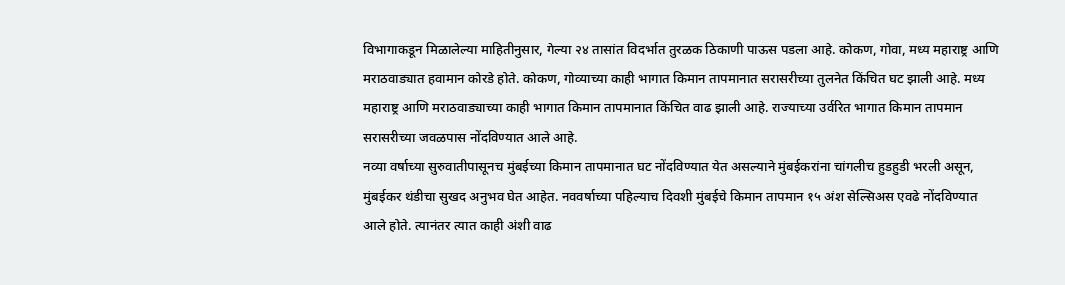विभागाकडून मिळालेल्या माहितीनुसार, गेल्या २४ तासांत विदर्भात तुरळक ठिकाणी पाऊस पडला आहे. कोकण, गोवा, मध्य महाराष्ट्र आणि मराठवाड्यात हवामान कोरडे होते. कोकण, गोव्याच्या काही भागात किमान तापमानात सरासरीच्या तुलनेत किंचित घट झाली आहे. मध्य महाराष्ट्र आणि मराठवाड्याच्या काही भागात किमान तापमानात किंचित वाढ झाली आहे. राज्याच्या उर्वरित भागात किमान तापमान सरासरीच्या जवळपास नोंदविण्यात आले आहे.
नव्या वर्षाच्या सुरुवातीपासूनच मुंबईच्या किमान तापमानात घट नोंदविण्यात येत असल्याने मुंबईकरांना चांगलीच हुडहुडी भरली असून, मुंबईकर थंडीचा सुखद अनुभव घेत आहेत. नववर्षाच्या पहिल्याच दिवशी मुंबईचे किमान तापमान १५ अंश सेल्सिअस एवढे नोंदविण्यात आले होते. त्यानंतर त्यात काही अंशी वाढ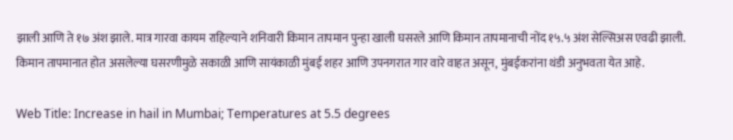झाली आणि ते १७ अंश झाले. मात्र गारवा कायम राहिल्याने शनिवारी किमान तापमान पुन्हा खाली घसरले आणि किमान तापमानाची नोंद १५.५ अंश सेल्सिअस एवढी झाली. किमान तापमानात होत असलेल्या घसरणीमुळे सकाळी आणि सायंकाळी मुंबई शहर आणि उपनगरात गार वारे वाहत असून, मुंबईकरांना थंडी अनुभवता येत आहे.

Web Title: Increase in hail in Mumbai; Temperatures at 5.5 degrees